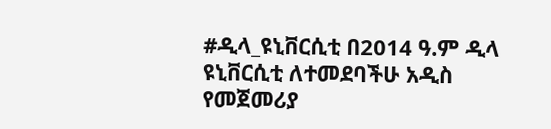#ዲላ_ዩኒቨርሲቲ በ2014 ዓ.ም ዲላ ዩኒቨርሲቲ ለተመደባችሁ አዲስ የመጀመሪያ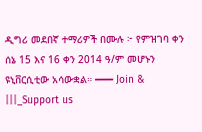ዲግሪ መደበኛ ተማሪዎች በሙሉ ፦ የምዝገባ ቀን ሰኔ 15 እና 16 ቀን 2014 ዓ/ም መሆኑን ዩኒቨርሲቲው አሳውቋል። ━━━ Join & |||_Support us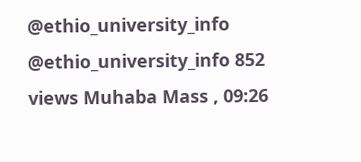@ethio_university_info @ethio_university_info 852 views Muhaba Mass , 09:26